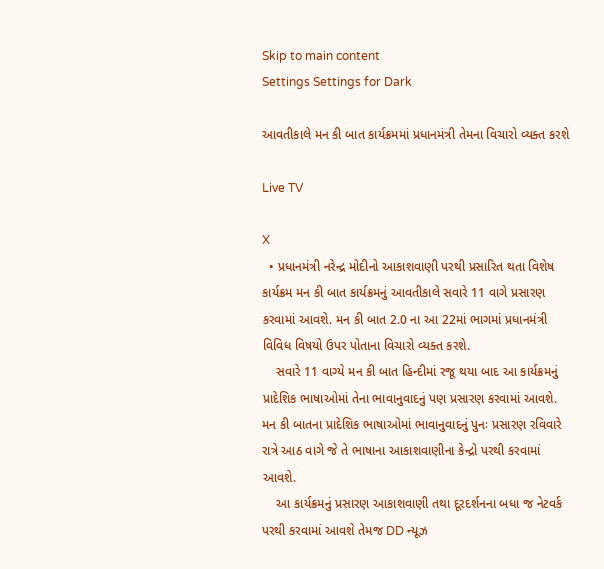Skip to main content
Settings Settings for Dark

આવતીકાલે મન કી બાત કાર્યક્રમમાં પ્રધાનમંત્રી તેમના વિચારો વ્યક્ત કરશે

Live TV

X
  • પ્રધાનમંત્રી નરેન્દ્ર મોદીનો આકાશવાણી પરથી પ્રસારિત થતા વિશેષ કાર્યક્રમ મન કી બાત કાર્યક્રમનું આવતીકાલે સવારે 11 વાગે પ્રસારણ કરવામાં આવશે. મન કી બાત 2.0 ના આ 22માં ભાગમાં પ્રધાનમંત્રી વિવિધ વિષયો ઉપર પોતાના વિચારો વ્યક્ત કરશે.
    સવારે 11 વાગ્યે મન કી બાત હિન્દીમાં રજૂ થયા બાદ આ કાર્યક્રમનું પ્રાદેશિક ભાષાઓમાં તેના ભાવાનુવાદનું પણ પ્રસારણ કરવામાં આવશે. મન કી બાતના પ્રાદેશિક ભાષાઓમાં ભાવાનુવાદનું પુનઃ પ્રસારણ રવિવારે રાત્રે આઠ વાગે જે તે ભાષાના આકાશવાણીના કેન્દ્રો પરથી કરવામાં આવશે.
    આ કાર્યક્રમનું પ્રસારણ આકાશવાણી તથા દૂરદર્શનના બધા જ નેટવર્ક પરથી કરવામાં આવશે તેમજ DD ન્યૂઝ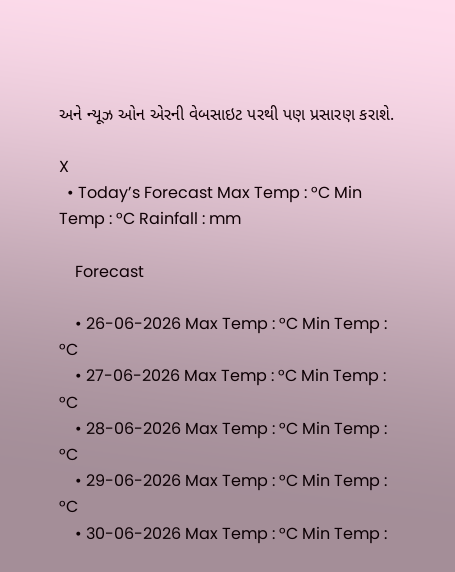અને ન્યૂઝ ઓન એરની વેબસાઇટ પરથી પણ પ્રસારણ કરાશે.

X
  • Today’s Forecast Max Temp : °C Min Temp : °C Rainfall : mm

    Forecast

    • 26-06-2026 Max Temp : °C Min Temp : °C
    • 27-06-2026 Max Temp : °C Min Temp : °C
    • 28-06-2026 Max Temp : °C Min Temp : °C
    • 29-06-2026 Max Temp : °C Min Temp : °C
    • 30-06-2026 Max Temp : °C Min Temp :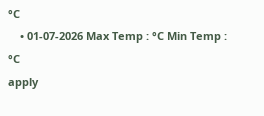°C
    • 01-07-2026 Max Temp : °C Min Temp : °C
apply